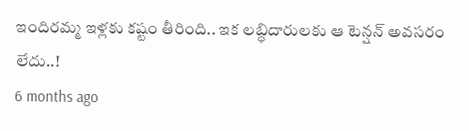ఇందిరమ్మ ఇళ్లకు కష్టం తీరింది.. ఇక లబ్ధిదారులకు ఆ టెన్షన్ అవసరం లేదు..!
6 months ago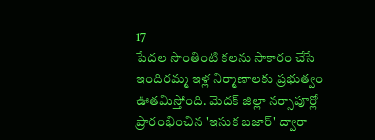17
పేదల సొంతింటి కలను సాకారం చేసే ఇందిరమ్మ ఇళ్ల నిర్మాణాలకు ప్రభుత్వం ఊతమిస్తోంది. మెదక్ జిల్లా నర్సాపూర్లో ప్రారంభించిన 'ఇసుక బజార్' ద్వారా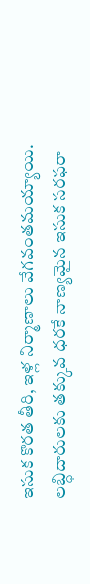ఇసుక కొరత తీరి, ఇళ్ల నిర్మాణాలు వేగవంతమయ్యాయి. లబ్ధిదారులకు తక్కువ ధరకే నాణ్యమైన ఇసుక సరఫరా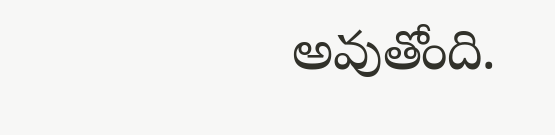అవుతోంది.